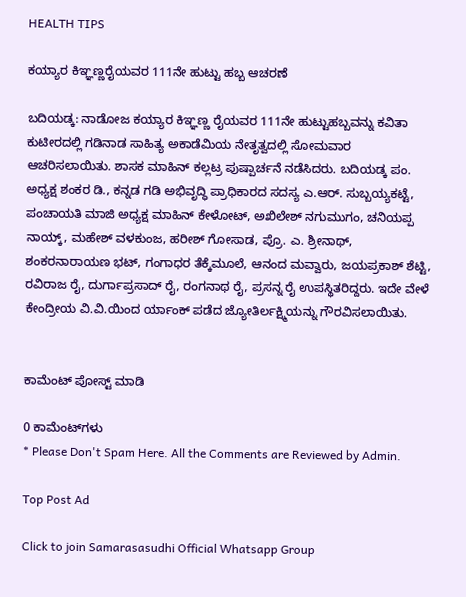HEALTH TIPS

ಕಯ್ಯಾರ ಕಿಞ್ಞಣ್ಣರೈಯವರ 111ನೇ ಹುಟ್ಟು ಹಬ್ಬ ಆಚರಣೆ

ಬದಿಯಡ್ಕ: ನಾಡೋಜ ಕಯ್ಯಾರ ಕಿಞ್ಞಣ್ಣ ರೈಯವರ 111ನೇ ಹುಟ್ಟುಹಬ್ಬವನ್ನು ಕವಿತಾ ಕುಟೀರದಲ್ಲಿ ಗಡಿನಾಡ ಸಾಹಿತ್ಯ ಅಕಾಡೆಮಿಯ ನೇತೃತ್ವದಲ್ಲಿ ಸೋಮವಾರ ಆಚರಿಸಲಾಯಿತು. ಶಾಸಕ ಮಾಹಿನ್ ಕಲ್ಲಟ್ರ ಪುಷ್ಪಾರ್ಚನೆ ನಡೆಸಿದರು. ಬದಿಯಡ್ಕ ಪಂ. ಅಧ್ಯಕ್ಷ ಶಂಕರ ಡಿ., ಕನ್ನಡ ಗಡಿ ಅಭಿವೃದ್ಧಿ ಪ್ರಾಧಿಕಾರದ ಸದಸ್ಯ ಎ.ಆರ್. ಸುಬ್ಬಯ್ಯಕಟ್ಟೆ, ಪಂಚಾಯತಿ ಮಾಜಿ ಅಧ್ಯಕ್ಷ ಮಾಹಿನ್ ಕೇಳೋಟ್, ಅಖಿಲೇಶ್ ನಗುಮುಗಂ, ಚನಿಯಪ್ಪ ನಾಯ್ಕ್, ಮಹೇಶ್ ವಳಕುಂಜ, ಹರೀಶ್ ಗೋಸಾಡ, ಪ್ರೊ. ಎ. ಶ್ರೀನಾಥ್, ಶಂಕರನಾರಾಯಣ ಭಟ್, ಗಂಗಾಧರ ತೆಕ್ಕೆಮೂಲೆ, ಆನಂದ ಮವ್ವಾರು, ಜಯಪ್ರಕಾಶ್ ಶೆಟ್ಟಿ, ರವಿರಾಜ ರೈ, ದುರ್ಗಾಪ್ರಸಾದ್ ರೈ, ರಂಗನಾಥ ರೈ, ಪ್ರಸನ್ನ ರೈ ಉಪಸ್ಥಿತರಿದ್ದರು. ಇದೇ ವೇಳೆ ಕೇಂದ್ರೀಯ ವಿ.ವಿ.ಯಿಂದ ರ್ಯಾಂಕ್ ಪಡೆದ ಜ್ಯೋತಿರ್ಲಕ್ಷ್ಮಿಯನ್ನು ಗೌರವಿಸಲಾಯಿತು.


ಕಾಮೆಂಟ್‌‌ ಪೋಸ್ಟ್‌ ಮಾಡಿ

0 ಕಾಮೆಂಟ್‌ಗಳು
* Please Don't Spam Here. All the Comments are Reviewed by Admin.

Top Post Ad

Click to join Samarasasudhi Official Whatsapp Group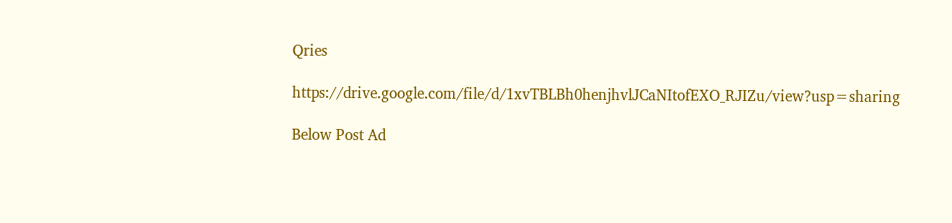Qries

https://drive.google.com/file/d/1xvTBLBh0henjhvlJCaNItofEXO_RJIZu/view?usp=sharing

Below Post Ad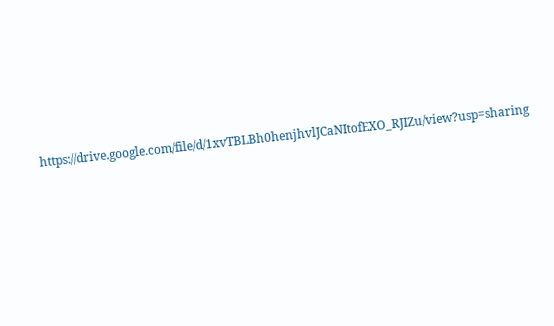https://drive.google.com/file/d/1xvTBLBh0henjhvlJCaNItofEXO_RJIZu/view?usp=sharing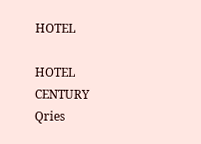HOTEL

HOTEL
CENTURY
Qries